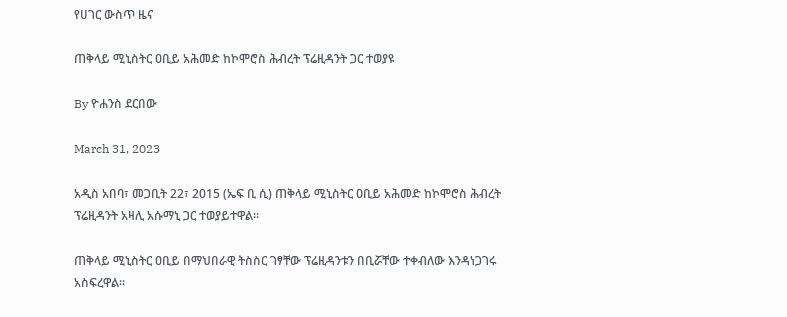የሀገር ውስጥ ዜና

ጠቅላይ ሚኒስትር ዐቢይ አሕመድ ከኮሞሮስ ሕብረት ፕሬዚዳንት ጋር ተወያዩ

By ዮሐንስ ደርበው

March 31, 2023

አዲስ አበባ፣ መጋቢት 22፣ 2015 (ኤፍ ቢ ሲ) ጠቅላይ ሚኒስትር ዐቢይ አሕመድ ከኮሞሮስ ሕብረት ፕሬዚዳንት አዛሊ አሱማኒ ጋር ተወያይተዋል፡፡

ጠቅላይ ሚኒስትር ዐቢይ በማህበራዊ ትስስር ገፃቸው ፕሬዚዳንቱን በቢሯቸው ተቀብለው እንዳነጋገሩ አስፍረዋል፡፡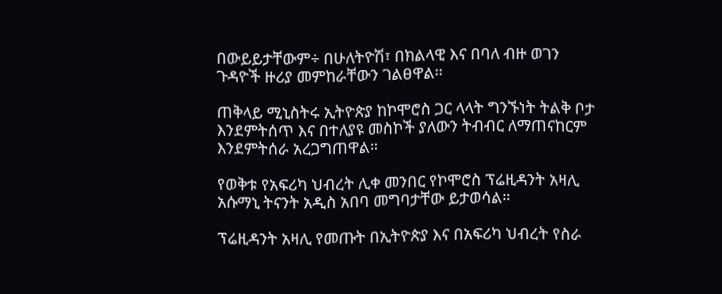በውይይታቸውም÷ በሁለትዮሽ፣ በክልላዊ እና በባለ ብዙ ወገን ጉዳዮች ዙሪያ መምከራቸውን ገልፀዋል፡፡

ጠቅላይ ሚኒስትሩ ኢትዮጵያ ከኮሞሮስ ጋር ላላት ግንኙነት ትልቅ ቦታ እንደምትሰጥ እና በተለያዩ መስኮች ያለውን ትብብር ለማጠናከርም እንደምትሰራ አረጋግጠዋል።

የወቅቱ የአፍሪካ ህብረት ሊቀ መንበር የኮሞሮስ ፕሬዚዳንት አዛሊ አሱማኒ ትናንት አዲስ አበባ መግባታቸው ይታወሳል።

ፕሬዚዳንት አዛሊ የመጡት በኢትዮጵያ እና በአፍሪካ ህብረት የስራ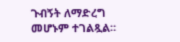ጉብኝት ለማድረግ መሆኑም ተገልጿል።